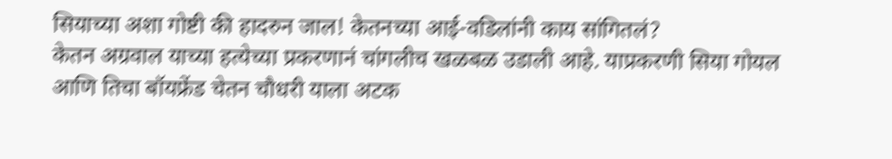सियाच्या अशा गोष्टी की हादरुन जाल! केतनच्या आई-वडिलांनी काय सांगितलं?
केतन अग्रवाल याच्या हत्येच्या प्रकरणानं चांगलीच खळबळ उडाली आहे. याप्रकरणी सिया गोयल आणि तिचा बॉयफ्रेंड चेतन चौधरी याला अटक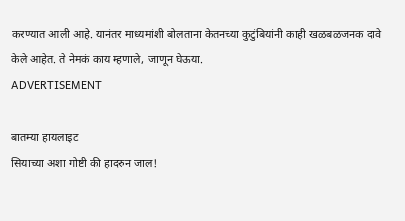करण्यात आली आहे. यानंतर माध्यमांशी बोलताना केतनच्या कुटुंबियांनी काही खळबळजनक दावे केले आहेत. ते नेमकं काय म्हणाले, जाणून घेऊया.
ADVERTISEMENT

बातम्या हायलाइट
सियाच्या अशा गोष्टी की हादरुन जाल!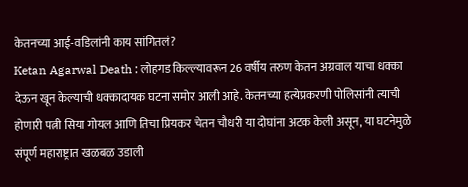केतनच्या आई-वडिलांनी काय सांगितलं?
Ketan Agarwal Death : लोहगड किल्ल्यावरून 26 वर्षीय तरुण केतन अग्रवाल याचा धक्का देऊन खून केल्याची धक्कादायक घटना समोर आली आहे. केतनच्या हत्येप्रकरणी पोलिसांनी त्याची होणारी पत्नी सिया गोयल आणि तिचा प्रियकर चेतन चौधरी या दोघांना अटक केली असून, या घटनेमुळे संपूर्ण महाराष्ट्रात खळबळ उडाली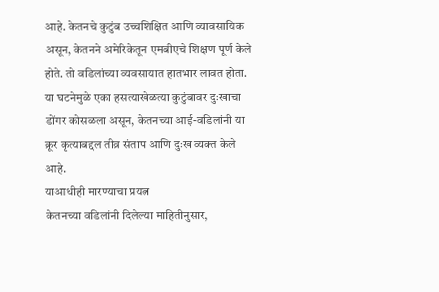आहे. केतनचे कुटुंब उच्चशिक्षित आणि व्यावसायिक असून, केतनने अमेरिकेतून एमबीएचे शिक्षण पूर्ण केले होते. तो वडिलांच्या व्यवसायात हातभार लावत होता. या घटनेमुळे एका हसत्याखेळत्या कुटुंबावर दुःखाचा डोंगर कोसळला असून, केतनच्या आई-वडिलांनी या क्रूर कृत्याबद्दल तीव्र संताप आणि दुःख व्यक्त केले आहे.
याआधीही मारण्याचा प्रयत्न
केतनच्या वडिलांनी दिलेल्या माहितीनुसार,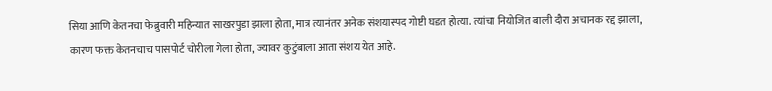सिया आणि केतनचा फेब्रुवारी महिन्यात साखरपुडा झाला होता, मात्र त्यानंतर अनेक संशयास्पद गोष्टी घडत होत्या. त्यांचा नियोजित बाली दौरा अचानक रद्द झाला, कारण फक्त केतनचाच पासपोर्ट चोरीला गेला होता, ज्यावर कुटुंबाला आता संशय येत आहे.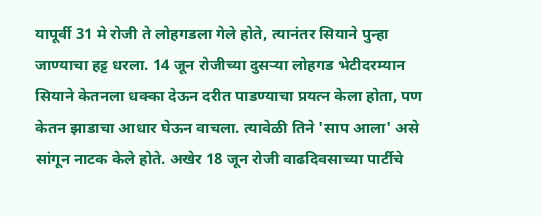यापूर्वी 31 मे रोजी ते लोहगडला गेले होते, त्यानंतर सियाने पुन्हा जाण्याचा हट्ट धरला. 14 जून रोजीच्या दुसऱ्या लोहगड भेटीदरम्यान सियाने केतनला धक्का देऊन दरीत पाडण्याचा प्रयत्न केला होता, पण केतन झाडाचा आधार घेऊन वाचला. त्यावेळी तिने 'साप आला' असे सांगून नाटक केले होते. अखेर 18 जून रोजी वाढदिवसाच्या पार्टीचे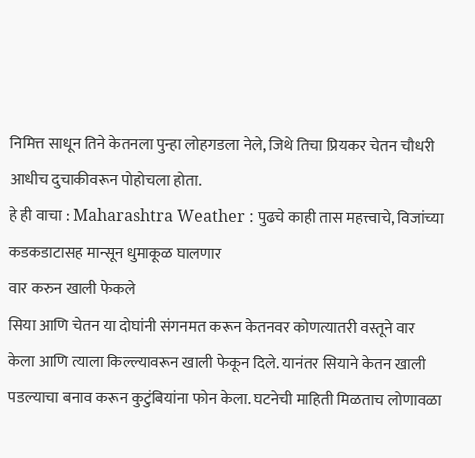निमित्त साधून तिने केतनला पुन्हा लोहगडला नेले, जिथे तिचा प्रियकर चेतन चौधरी आधीच दुचाकीवरून पोहोचला होता.
हे ही वाचा : Maharashtra Weather : पुढचे काही तास महत्त्वाचे, विजांच्या कडकडाटासह मान्सून धुमाकूळ घालणार
वार करुन खाली फेकले
सिया आणि चेतन या दोघांनी संगनमत करून केतनवर कोणत्यातरी वस्तूने वार केला आणि त्याला किल्ल्यावरून खाली फेकून दिले. यानंतर सियाने केतन खाली पडल्याचा बनाव करून कुटुंबियांना फोन केला. घटनेची माहिती मिळताच लोणावळा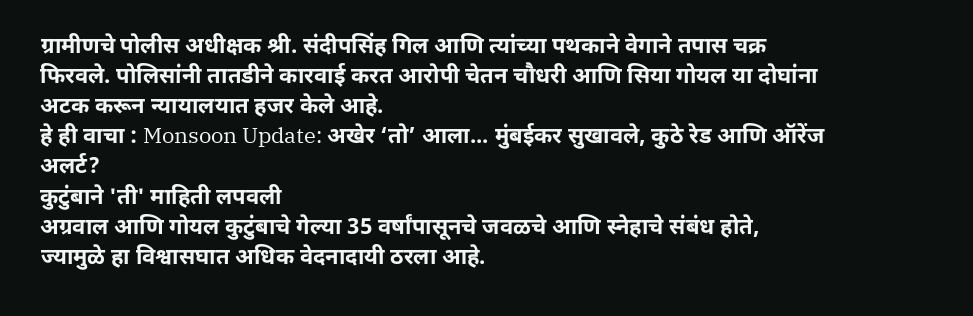ग्रामीणचे पोलीस अधीक्षक श्री. संदीपसिंह गिल आणि त्यांच्या पथकाने वेगाने तपास चक्र फिरवले. पोलिसांनी तातडीने कारवाई करत आरोपी चेतन चौधरी आणि सिया गोयल या दोघांना अटक करून न्यायालयात हजर केले आहे.
हे ही वाचा : Monsoon Update: अखेर ‘तो’ आला... मुंबईकर सुखावले, कुठे रेड आणि ऑरेंज अलर्ट?
कुटुंबाने 'ती' माहिती लपवली
अग्रवाल आणि गोयल कुटुंबाचे गेल्या 35 वर्षांपासूनचे जवळचे आणि स्नेहाचे संबंध होते, ज्यामुळे हा विश्वासघात अधिक वेदनादायी ठरला आहे.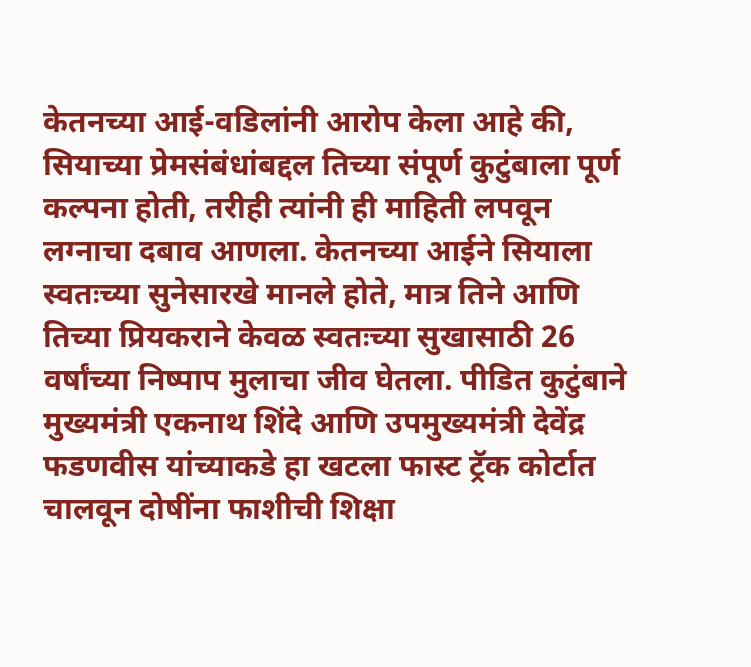केतनच्या आई-वडिलांनी आरोप केला आहे की, सियाच्या प्रेमसंबंधांबद्दल तिच्या संपूर्ण कुटुंबाला पूर्ण कल्पना होती, तरीही त्यांनी ही माहिती लपवून लग्नाचा दबाव आणला. केतनच्या आईने सियाला स्वतःच्या सुनेसारखे मानले होते, मात्र तिने आणि तिच्या प्रियकराने केवळ स्वतःच्या सुखासाठी 26 वर्षांच्या निष्पाप मुलाचा जीव घेतला. पीडित कुटुंबाने मुख्यमंत्री एकनाथ शिंदे आणि उपमुख्यमंत्री देवेंद्र फडणवीस यांच्याकडे हा खटला फास्ट ट्रॅक कोर्टात चालवून दोषींना फाशीची शिक्षा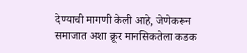देण्याची मागणी केली आहे, जेणेकरून समाजात अशा क्रूर मानसिकतेला कडक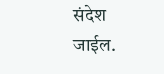संदेश जाईल.